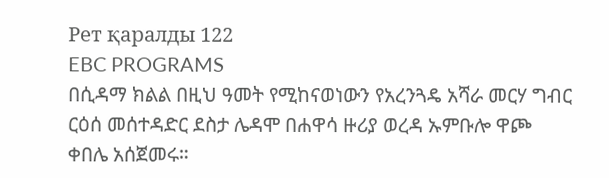Рет қаралды 122
EBC PROGRAMS
በሲዳማ ክልል በዚህ ዓመት የሚከናወነውን የአረንጓዴ አሻራ መርሃ ግብር ርዕሰ መሰተዳድር ደስታ ሌዳሞ በሐዋሳ ዙሪያ ወረዳ ኡምቡሎ ዋጮ ቀበሌ አሰጀመሩ።